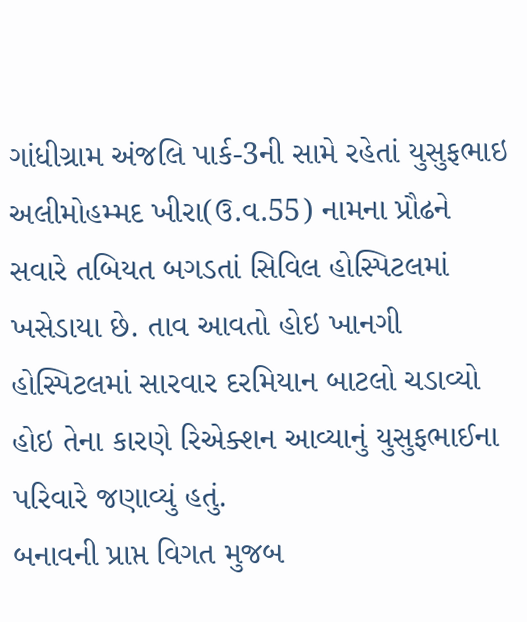ગાંધીગ્રામ અંજલિ પાર્ક-3ની સામે રહેતાં યુસુફભાઇ અલીમોહમ્મદ ખીરા(ઉ.વ.55) નામના પ્રૌઢને સવારે તબિયત બગડતાં સિવિલ હોસ્પિટલમાં ખસેડાયા છે. તાવ આવતો હોઇ ખાનગી હોસ્પિટલમાં સારવાર દરમિયાન બાટલો ચડાવ્યો હોઇ તેના કારણે રિએક્શન આવ્યાનું યુસુફભાઈના પરિવારે જણાવ્યું હતું.
બનાવની પ્રાપ્ત વિગત મુજબ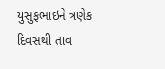યુસુફભાઇને ત્રણેક દિવસથી તાવ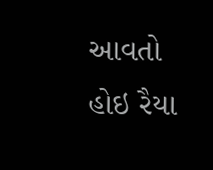આવતો હોઇ રૈયા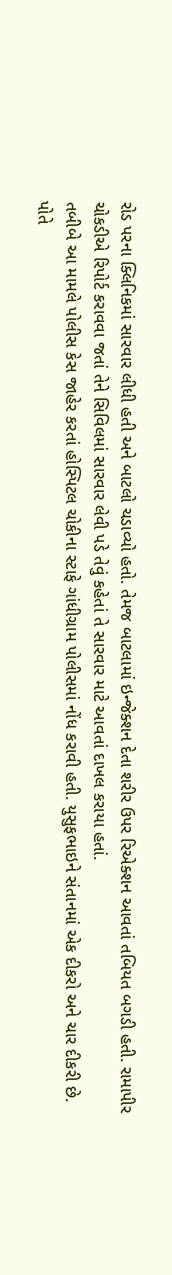રોડ પરના ક્લિનિકમાં સારવાર લીધી હતી અને બાટલો ચડાવ્યો હતો. તેમજ બાટલામાં ઇન્જેક્શન દેતા શરીર ઉપર રિએક્શન આવતાં તબિયત બગડી હતી. રામાપીર ચોકડીએ રિપોર્ટ કરાવવા જતાં તેને સિવિલમાં સારવાર લેવી પડે તેવું કહેતાં તે સારવાર માટે આવતાં દાખલ કરાયા હતાં.
તબીબે આ મામલે પોલીસ કેસ જાહેર કરતાં હોસ્પિટલ ચોકીના સ્ટાફે ગાંધીગ્રામ પોલીસમાં નોંધ કરાવી હતી. યુસુફભાઇને સંતાનમાં એક દીકરો અને ચાર દીકરી છે. પોતે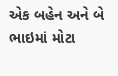એક બહેન અને બે ભાઇમાં મોટા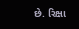છે. રિક્ષા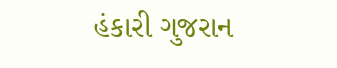હંકારી ગુજરાન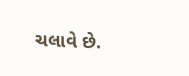ચલાવે છે.